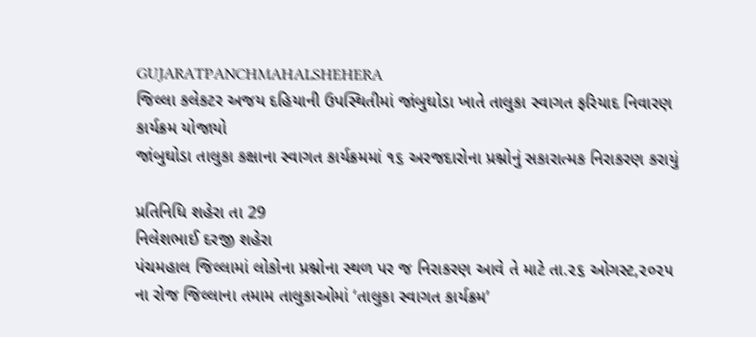GUJARATPANCHMAHALSHEHERA
જિલ્લા કલેકટર અજય દહિયાની ઉપસ્થિતીમાં જાંબુઘોડા ખાતે તાલુકા સ્વાગત ફરિયાદ નિવારણ કાર્યક્રમ યોજાયો
જાંબુઘોડા તાલુકા કક્ષાના સ્વાગત કાર્યક્રમમાં ૧૬ અરજદારોના પ્રશ્નોનું સકારાત્મક નિરાકરણ કરાયું

પ્રતિનિધિ શહેરા તા 29
નિલેશભાઈ દરજી શહેરા
પંચમહાલ જિલ્લામાં લોકોના પ્રશ્નોના સ્થળ પર જ નિરાકરણ આવે તે માટે તા.૨૬ ઓગસ્ટ,૨૦૨૫ ના રોજ જિલ્લાના તમામ તાલુકાઓમાં ‘તાલુકા સ્વાગત કાર્યક્રમ’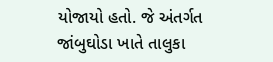યોજાયો હતો. જે અંતર્ગત જાંબુઘોડા ખાતે તાલુકા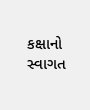કક્ષાનો સ્વાગત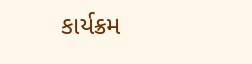કાર્યક્રમ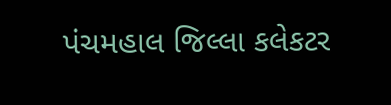પંચમહાલ જિલ્લા કલેકટર